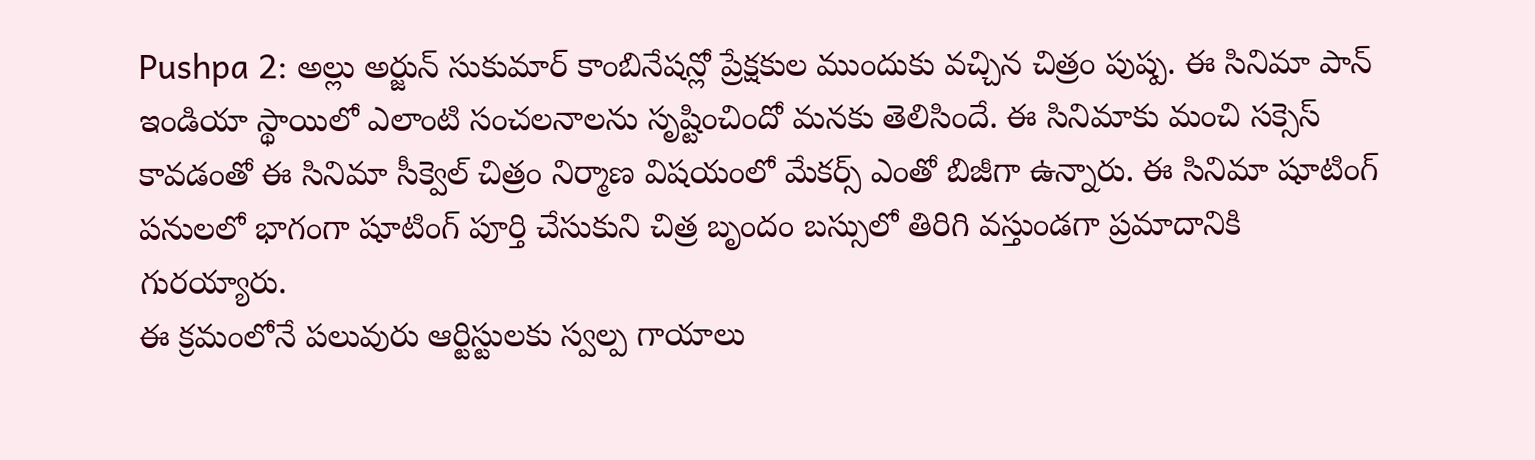Pushpa 2: అల్లు అర్జున్ సుకుమార్ కాంబినేషన్లో ప్రేక్షకుల ముందుకు వచ్చిన చిత్రం పుష్ప. ఈ సినిమా పాన్ ఇండియా స్థాయిలో ఎలాంటి సంచలనాలను సృష్టించిందో మనకు తెలిసిందే. ఈ సినిమాకు మంచి సక్సెస్ కావడంతో ఈ సినిమా సీక్వెల్ చిత్రం నిర్మాణ విషయంలో మేకర్స్ ఎంతో బిజీగా ఉన్నారు. ఈ సినిమా షూటింగ్ పనులలో భాగంగా షూటింగ్ పూర్తి చేసుకుని చిత్ర బృందం బస్సులో తిరిగి వస్తుండగా ప్రమాదానికి గురయ్యారు.
ఈ క్రమంలోనే పలువురు ఆర్టిస్టులకు స్వల్ప గాయాలు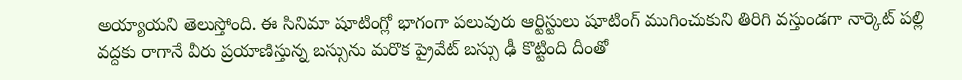అయ్యాయని తెలుస్తోంది. ఈ సినిమా షూటింగ్లో భాగంగా పలువురు ఆర్టిస్టులు షూటింగ్ ముగించుకుని తిరిగి వస్తుండగా నార్కెట్ పల్లి వద్దకు రాగానే వీరు ప్రయాణిస్తున్న బస్సును మరొక ప్రైవేట్ బస్సు ఢీ కొట్టింది దీంతో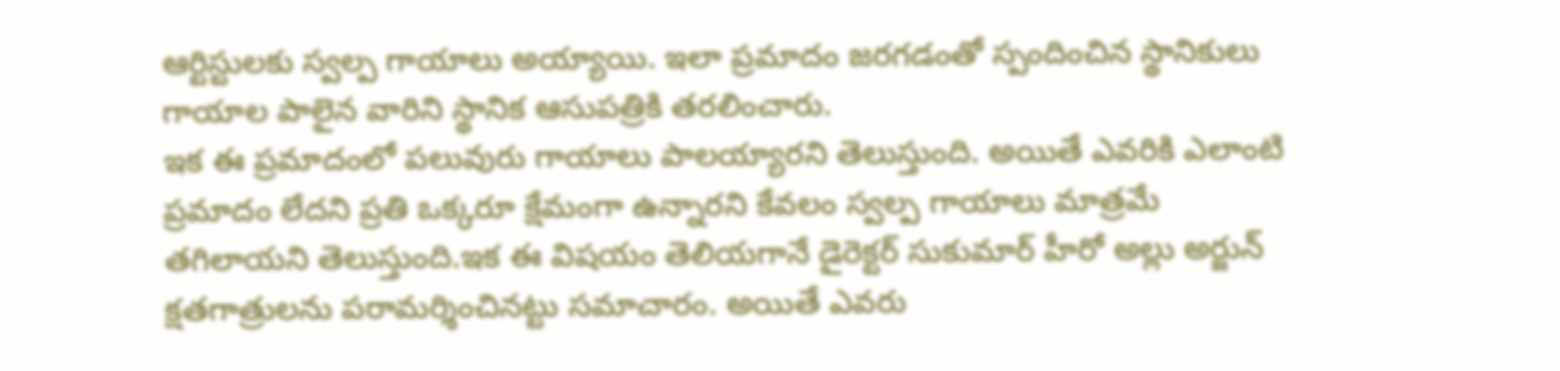ఆర్టిస్టులకు స్వల్ప గాయాలు అయ్యాయి. ఇలా ప్రమాదం జరగడంతో స్పందించిన స్థానికులు గాయాల పాలైన వారిని స్థానిక ఆసుపత్రికి తరలించారు.
ఇక ఈ ప్రమాదంలో పలువురు గాయాలు పాలయ్యారని తెలుస్తుంది. అయితే ఎవరికి ఎలాంటి ప్రమాదం లేదని ప్రతి ఒక్కరూ క్షేమంగా ఉన్నారని కేవలం స్వల్ప గాయాలు మాత్రమే తగిలాయని తెలుస్తుంది.ఇక ఈ విషయం తెలియగానే డైరెక్టర్ సుకుమార్ హీరో అల్లు అర్జున్ క్షతగాత్రులను పరామర్శించినట్టు సమాచారం. అయితే ఎవరు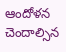ఆందోళన చెందాల్సిన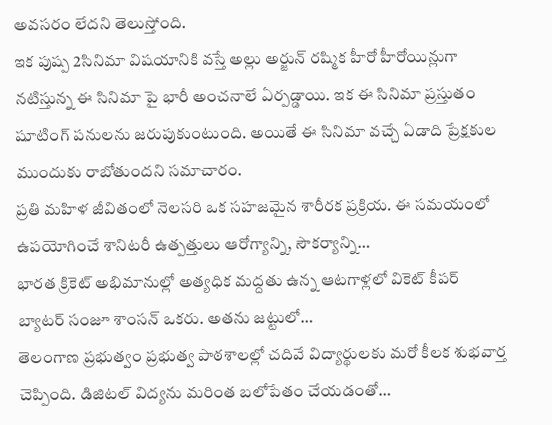అవసరం లేదని తెలుస్తోంది.
ఇక పుష్ప 2సినిమా విషయానికి వస్తే అల్లు అర్జున్ రష్మిక హీరో హీరోయిన్లుగా నటిస్తున్న ఈ సినిమా పై భారీ అంచనాలే ఏర్పడ్డాయి. ఇక ఈ సినిమా ప్రస్తుతం షూటింగ్ పనులను జరుపుకుంటుంది. అయితే ఈ సినిమా వచ్చే ఏడాది ప్రేక్షకుల ముందుకు రాబోతుందని సమాచారం.
ప్రతి మహిళ జీవితంలో నెలసరి ఒక సహజమైన శారీరక ప్రక్రియ. ఈ సమయంలో ఉపయోగించే శానిటరీ ఉత్పత్తులు ఆరోగ్యాన్ని, సౌకర్యాన్ని…
భారత క్రికెట్ అభిమానుల్లో అత్యధిక మద్దతు ఉన్న ఆటగాళ్లలో వికెట్ కీపర్ బ్యాటర్ సంజూ శాంసన్ ఒకరు. అతను జట్టులో…
తెలంగాణ ప్రభుత్వం ప్రభుత్వ పాఠశాలల్లో చదివే విద్యార్థులకు మరో కీలక శుభవార్త చెప్పింది. డిజిటల్ విద్యను మరింత బలోపేతం చేయడంతో…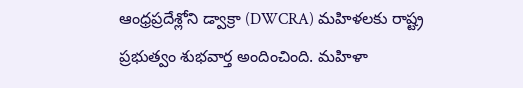ఆంధ్రప్రదేశ్లోని డ్వాక్రా (DWCRA) మహిళలకు రాష్ట్ర ప్రభుత్వం శుభవార్త అందించింది. మహిళా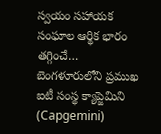స్వయం సహాయక సంఘాల ఆర్థిక భారం తగ్గించే…
బెంగళూరులోని ప్రముఖ ఐటీ సంస్థ క్యాప్జెమిని (Capgemini)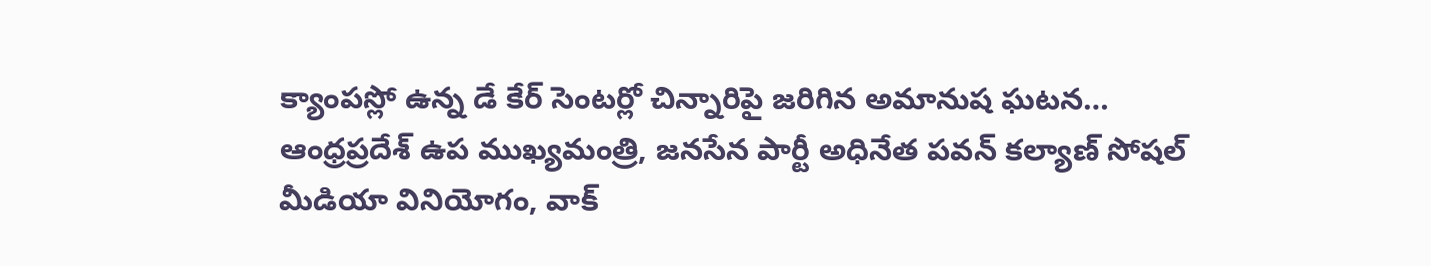క్యాంపస్లో ఉన్న డే కేర్ సెంటర్లో చిన్నారిపై జరిగిన అమానుష ఘటన…
ఆంధ్రప్రదేశ్ ఉప ముఖ్యమంత్రి, జనసేన పార్టీ అధినేత పవన్ కల్యాణ్ సోషల్ మీడియా వినియోగం, వాక్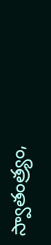స్వాతంత్ర్యం,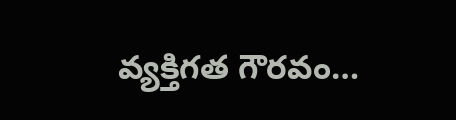వ్యక్తిగత గౌరవం…